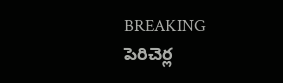BREAKING
పెరిచెర్ల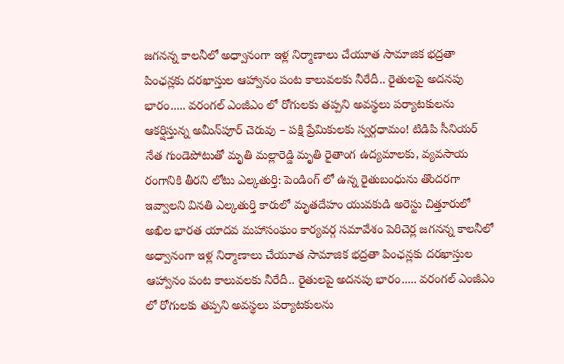జగనన్న కాలనీలో అధ్వానంగా ఇళ్ల నిర్మాణాలు చేయూత సామాజిక భద్రతా పింఛన్లకు దరఖాస్తుల ఆహ్వానం పంట కాలువలకు నీరేదీ.. రైతులపై అదనపు భారం..... వరంగల్ ఎంజీఎం లో రోగులకు తప్పని అవస్థలు పర్యాటకులను ఆకర్షిస్తున్న అమీన్‌పూర్ చెరువు – పక్షి ప్రేమికులకు స్వర్గధామం! టిడిపి సీనియర్ నేత గుండెపోటుతో మృతి మల్లారెడ్డి మృతి రైతాంగ ఉద్యమాలకు, వ్యవసాయ రంగానికి తీరని లోటు ఎల్కతుర్తి: పెండింగ్ లో ఉన్న రైతుబంధును తొందరగా ఇవ్వాలని వినతి ఎల్కతుర్తి కారులో మృతదేహం యువకుడి అరెస్టు చిత్తూరులో అఖిల భారత యాదవ మహాసంఘం కార్యవర్గ సమావేశం పెరిచెర్ల జగనన్న కాలనీలో అధ్వానంగా ఇళ్ల నిర్మాణాలు చేయూత సామాజిక భద్రతా పింఛన్లకు దరఖాస్తుల ఆహ్వానం పంట కాలువలకు నీరేదీ.. రైతులపై అదనపు భారం..... వరంగల్ ఎంజీఎం లో రోగులకు తప్పని అవస్థలు పర్యాటకులను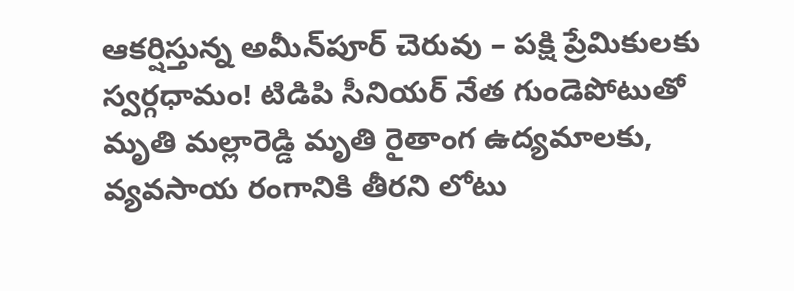ఆకర్షిస్తున్న అమీన్‌పూర్ చెరువు – పక్షి ప్రేమికులకు స్వర్గధామం! టిడిపి సీనియర్ నేత గుండెపోటుతో మృతి మల్లారెడ్డి మృతి రైతాంగ ఉద్యమాలకు, వ్యవసాయ రంగానికి తీరని లోటు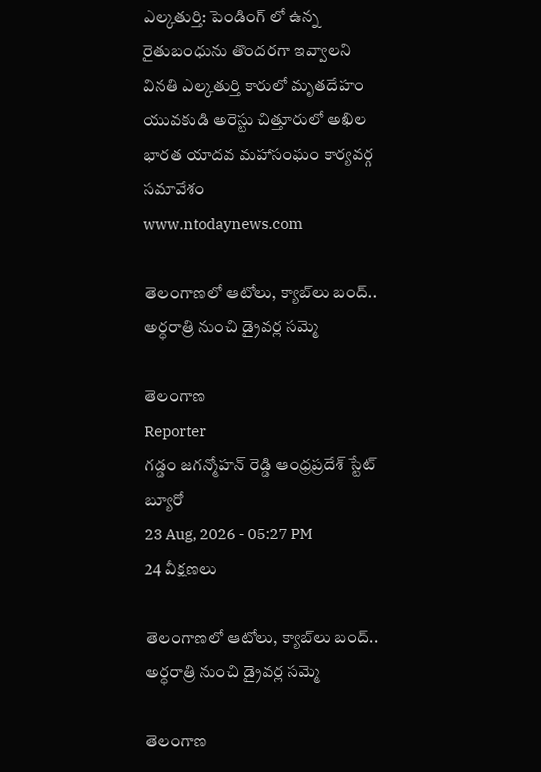ఎల్కతుర్తి: పెండింగ్ లో ఉన్న రైతుబంధును తొందరగా ఇవ్వాలని వినతి ఎల్కతుర్తి కారులో మృతదేహం యువకుడి అరెస్టు చిత్తూరులో అఖిల భారత యాదవ మహాసంఘం కార్యవర్గ సమావేశం
www.ntodaynews.com

తెలంగాణలో ఆటోలు, క్యాబ్‌లు బంద్.. అర్ధరాత్రి నుంచి డ్రైవర్ల సమ్మె

తెలంగాణ
Reporter
గడ్డం జగన్మోహన్ రెడ్డి ఆంధ్రప్రదేశ్ స్టేట్ బ్యూరో
23 Aug, 2026 - 05:27 PM
24 వీక్షణలు

తెలంగాణలో ఆటోలు, క్యాబ్‌లు బంద్.. అర్ధరాత్రి నుంచి డ్రైవర్ల సమ్మె

తెలంగాణ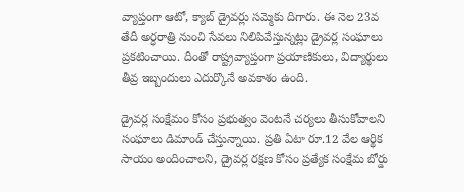వ్యాప్తంగా ఆటో, క్యాబ్ డ్రైవర్లు సమ్మెకు దిగారు. ఈ నెల 23వ తేదీ అర్ధరాత్రి నుంచి సేవలు నిలిపివేస్తున్నట్లు డ్రైవర్ల సంఘాలు ప్రకటించాయి. దీంతో రాష్ట్రవ్యాప్తంగా ప్రయాణికులు, విద్యార్థులు తీవ్ర ఇబ్బందులు ఎదుర్కొనే అవకాశం ఉంది.

డ్రైవర్ల సంక్షేమం కోసం ప్రభుత్వం వెంటనే చర్యలు తీసుకోవాలని సంఘాలు డిమాండ్ చేస్తున్నాయి. ప్రతి ఏటా రూ.12 వేల ఆర్థిక సాయం అందించాలని, డ్రైవర్ల రక్షణ కోసం ప్రత్యేక సంక్షేమ బోర్డు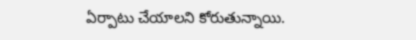ఏర్పాటు చేయాలని కోరుతున్నాయి.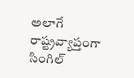అలాగే రాష్ట్రవ్యాప్తంగా సింగిల్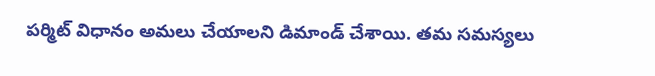పర్మిట్ విధానం అమలు చేయాలని డిమాండ్ చేశాయి. తమ సమస్యలు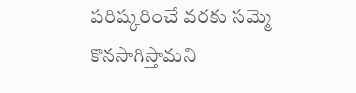పరిష్కరించే వరకు సమ్మె కొనసాగిస్తామని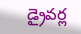డ్రైవర్ల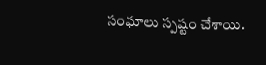సంఘాలు స్పష్టం చేశాయి.